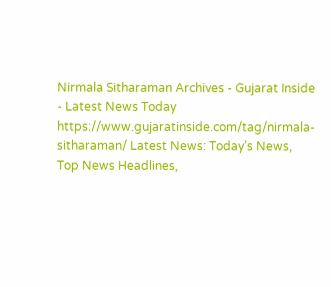Nirmala Sitharaman Archives - Gujarat Inside - Latest News Today https://www.gujaratinside.com/tag/nirmala-sitharaman/ Latest News: Today’s News, Top News Headlines,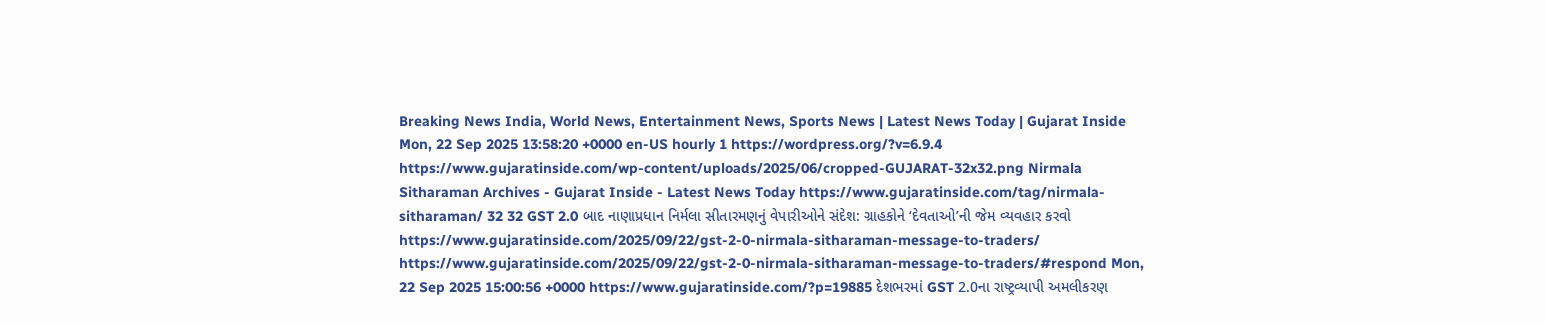Breaking News India, World News, Entertainment News, Sports News | Latest News Today | Gujarat Inside Mon, 22 Sep 2025 13:58:20 +0000 en-US hourly 1 https://wordpress.org/?v=6.9.4 https://www.gujaratinside.com/wp-content/uploads/2025/06/cropped-GUJARAT-32x32.png Nirmala Sitharaman Archives - Gujarat Inside - Latest News Today https://www.gujaratinside.com/tag/nirmala-sitharaman/ 32 32 GST 2.0 બાદ નાણાપ્રધાન નિર્મલા સીતારમણનું વેપારીઓને સંદેશ: ગ્રાહકોને ‘દેવતાઓ’ની જેમ વ્યવહાર કરવો https://www.gujaratinside.com/2025/09/22/gst-2-0-nirmala-sitharaman-message-to-traders/ https://www.gujaratinside.com/2025/09/22/gst-2-0-nirmala-sitharaman-message-to-traders/#respond Mon, 22 Sep 2025 15:00:56 +0000 https://www.gujaratinside.com/?p=19885 દેશભરમાં GST 2.0ના રાષ્ટ્રવ્યાપી અમલીકરણ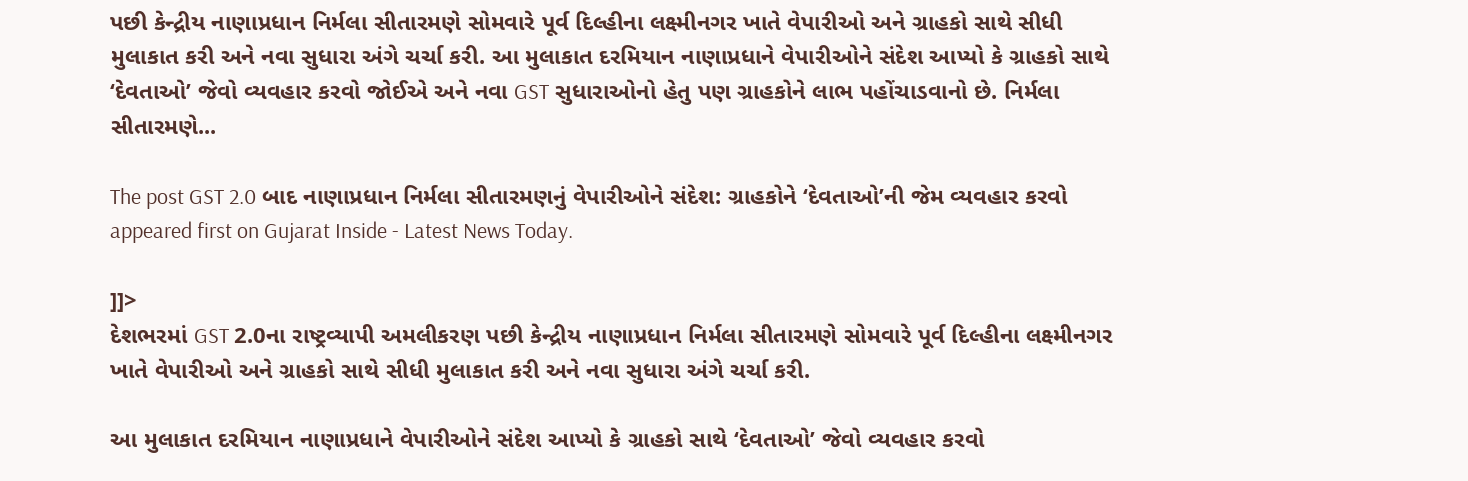પછી કેન્દ્રીય નાણાપ્રધાન નિર્મલા સીતારમણે સોમવારે પૂર્વ દિલ્હીના લક્ષ્મીનગર ખાતે વેપારીઓ અને ગ્રાહકો સાથે સીધી મુલાકાત કરી અને નવા સુધારા અંગે ચર્ચા કરી. આ મુલાકાત દરમિયાન નાણાપ્રધાને વેપારીઓને સંદેશ આપ્યો કે ગ્રાહકો સાથે ‘દેવતાઓ’ જેવો વ્યવહાર કરવો જોઈએ અને નવા GST સુધારાઓનો હેતુ પણ ગ્રાહકોને લાભ પહોંચાડવાનો છે. નિર્મલા સીતારમણે...

The post GST 2.0 બાદ નાણાપ્રધાન નિર્મલા સીતારમણનું વેપારીઓને સંદેશ: ગ્રાહકોને ‘દેવતાઓ’ની જેમ વ્યવહાર કરવો appeared first on Gujarat Inside - Latest News Today.

]]>
દેશભરમાં GST 2.0ના રાષ્ટ્રવ્યાપી અમલીકરણ પછી કેન્દ્રીય નાણાપ્રધાન નિર્મલા સીતારમણે સોમવારે પૂર્વ દિલ્હીના લક્ષ્મીનગર ખાતે વેપારીઓ અને ગ્રાહકો સાથે સીધી મુલાકાત કરી અને નવા સુધારા અંગે ચર્ચા કરી.

આ મુલાકાત દરમિયાન નાણાપ્રધાને વેપારીઓને સંદેશ આપ્યો કે ગ્રાહકો સાથે ‘દેવતાઓ’ જેવો વ્યવહાર કરવો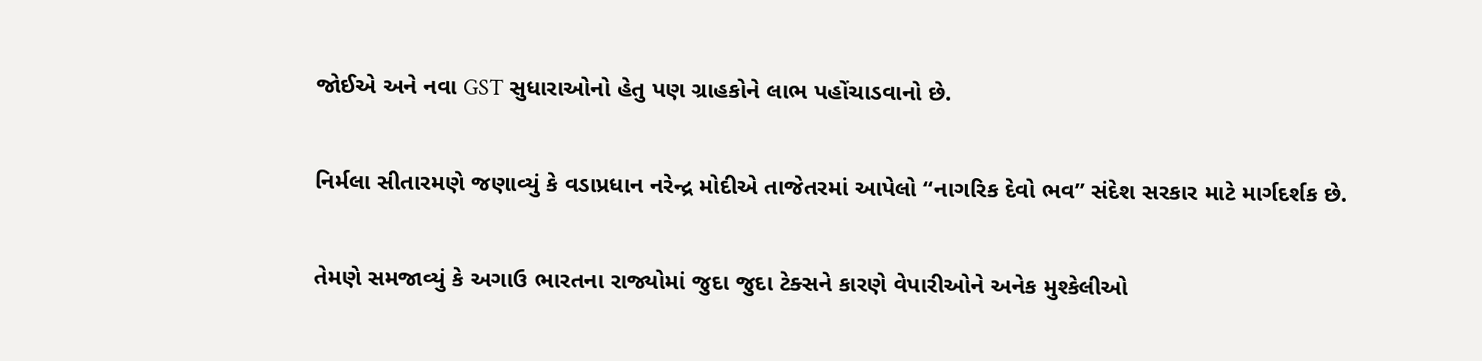જોઈએ અને નવા GST સુધારાઓનો હેતુ પણ ગ્રાહકોને લાભ પહોંચાડવાનો છે.

નિર્મલા સીતારમણે જણાવ્યું કે વડાપ્રધાન નરેન્દ્ર મોદીએ તાજેતરમાં આપેલો “નાગરિક દેવો ભવ” સંદેશ સરકાર માટે માર્ગદર્શક છે.

તેમણે સમજાવ્યું કે અગાઉ ભારતના રાજ્યોમાં જુદા જુદા ટેક્સને કારણે વેપારીઓને અનેક મુશ્કેલીઓ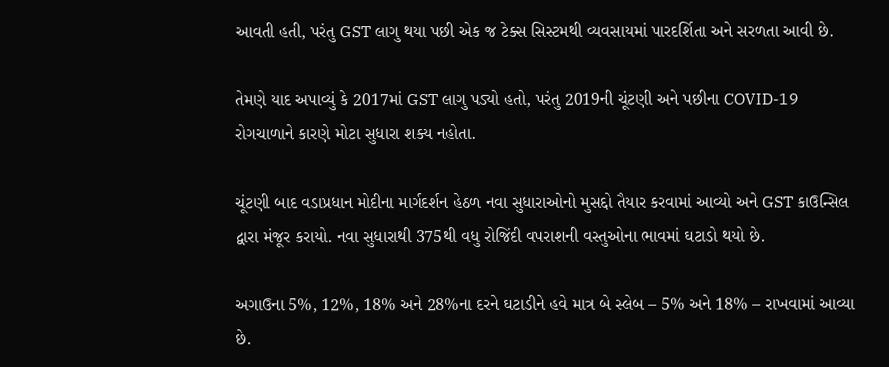આવતી હતી, પરંતુ GST લાગુ થયા પછી એક જ ટેક્સ સિસ્ટમથી વ્યવસાયમાં પારદર્શિતા અને સરળતા આવી છે.

તેમણે યાદ અપાવ્યું કે 2017માં GST લાગુ પડ્યો હતો, પરંતુ 2019ની ચૂંટણી અને પછીના COVID-19 રોગચાળાને કારણે મોટા સુધારા શક્ય નહોતા.

ચૂંટણી બાદ વડાપ્રધાન મોદીના માર્ગદર્શન હેઠળ નવા સુધારાઓનો મુસદ્દો તૈયાર કરવામાં આવ્યો અને GST કાઉન્સિલ દ્વારા મંજૂર કરાયો. નવા સુધારાથી 375થી વધુ રોજિંદી વપરાશની વસ્તુઓના ભાવમાં ઘટાડો થયો છે.

અગાઉના 5%, 12%, 18% અને 28%ના દરને ઘટાડીને હવે માત્ર બે સ્લેબ – 5% અને 18% – રાખવામાં આવ્યા છે.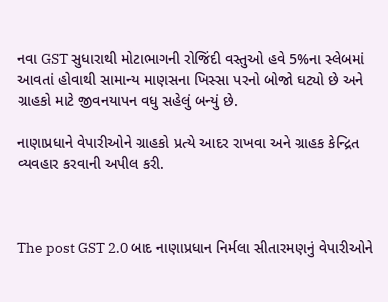નવા GST સુધારાથી મોટાભાગની રોજિંદી વસ્તુઓ હવે 5%ના સ્લેબમાં આવતાં હોવાથી સામાન્ય માણસના ખિસ્સા પરનો બોજો ઘટ્યો છે અને ગ્રાહકો માટે જીવનયાપન વધુ સહેલું બન્યું છે.

નાણાપ્રધાને વેપારીઓને ગ્રાહકો પ્રત્યે આદર રાખવા અને ગ્રાહક કેન્દ્રિત વ્યવહાર કરવાની અપીલ કરી.



The post GST 2.0 બાદ નાણાપ્રધાન નિર્મલા સીતારમણનું વેપારીઓને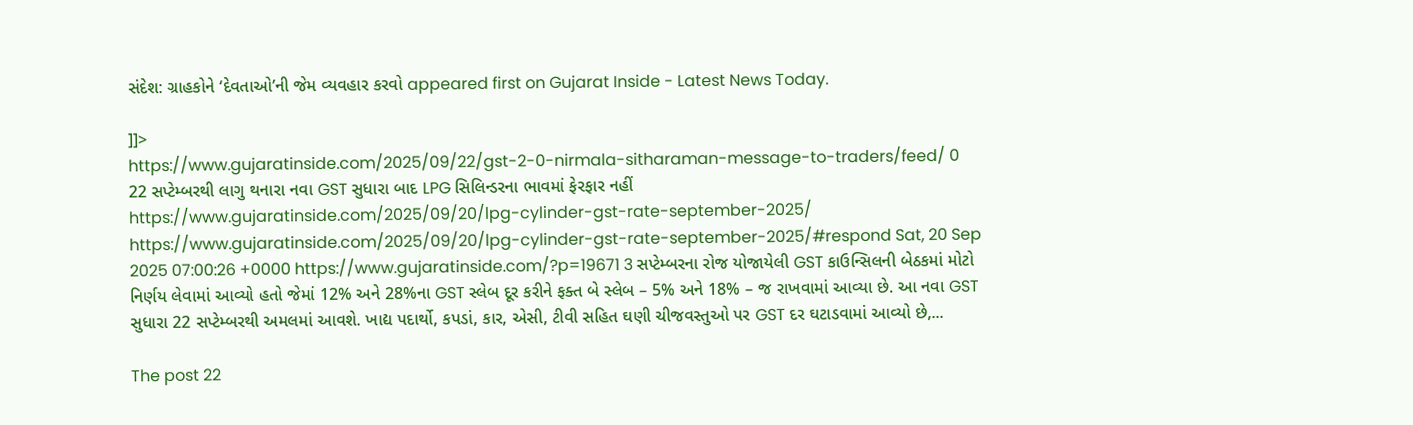સંદેશ: ગ્રાહકોને ‘દેવતાઓ’ની જેમ વ્યવહાર કરવો appeared first on Gujarat Inside - Latest News Today.

]]>
https://www.gujaratinside.com/2025/09/22/gst-2-0-nirmala-sitharaman-message-to-traders/feed/ 0
22 સપ્ટેમ્બરથી લાગુ થનારા નવા GST સુધારા બાદ LPG સિલિન્ડરના ભાવમાં ફેરફાર નહીં https://www.gujaratinside.com/2025/09/20/lpg-cylinder-gst-rate-september-2025/ https://www.gujaratinside.com/2025/09/20/lpg-cylinder-gst-rate-september-2025/#respond Sat, 20 Sep 2025 07:00:26 +0000 https://www.gujaratinside.com/?p=19671 3 સપ્ટેમ્બરના રોજ યોજાયેલી GST કાઉન્સિલની બેઠકમાં મોટો નિર્ણય લેવામાં આવ્યો હતો જેમાં 12% અને 28%ના GST સ્લેબ દૂર કરીને ફક્ત બે સ્લેબ – 5% અને 18% – જ રાખવામાં આવ્યા છે. આ નવા GST સુધારા 22 સપ્ટેમ્બરથી અમલમાં આવશે. ખાદ્ય પદાર્થો, કપડાં, કાર, એસી, ટીવી સહિત ઘણી ચીજવસ્તુઓ પર GST દર ઘટાડવામાં આવ્યો છે,...

The post 22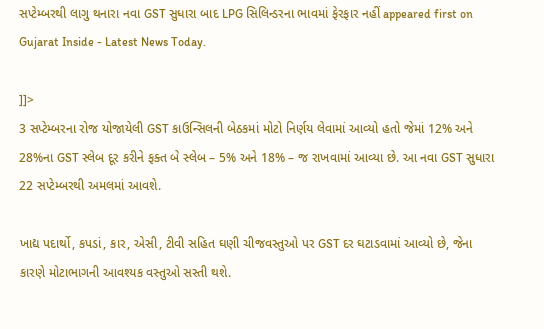સપ્ટેમ્બરથી લાગુ થનારા નવા GST સુધારા બાદ LPG સિલિન્ડરના ભાવમાં ફેરફાર નહીં appeared first on Gujarat Inside - Latest News Today.

]]>
3 સપ્ટેમ્બરના રોજ યોજાયેલી GST કાઉન્સિલની બેઠકમાં મોટો નિર્ણય લેવામાં આવ્યો હતો જેમાં 12% અને 28%ના GST સ્લેબ દૂર કરીને ફક્ત બે સ્લેબ – 5% અને 18% – જ રાખવામાં આવ્યા છે. આ નવા GST સુધારા 22 સપ્ટેમ્બરથી અમલમાં આવશે.

ખાદ્ય પદાર્થો, કપડાં, કાર, એસી, ટીવી સહિત ઘણી ચીજવસ્તુઓ પર GST દર ઘટાડવામાં આવ્યો છે, જેના કારણે મોટાભાગની આવશ્યક વસ્તુઓ સસ્તી થશે.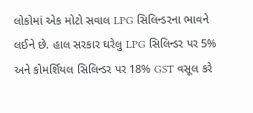લોકોમાં એક મોટો સવાલ LPG સિલિન્ડરના ભાવને લઈને છે. હાલ સરકાર ઘરેલુ LPG સિલિન્ડર પર 5% અને કોમર્શિયલ સિલિન્ડર પર 18% GST વસૂલ કરે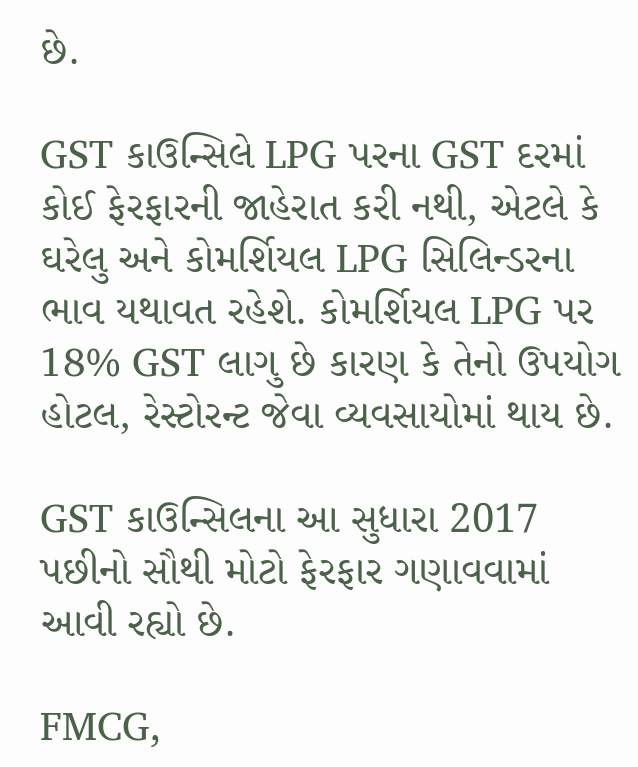છે.

GST કાઉન્સિલે LPG પરના GST દરમાં કોઈ ફેરફારની જાહેરાત કરી નથી, એટલે કે ઘરેલુ અને કોમર્શિયલ LPG સિલિન્ડરના ભાવ યથાવત રહેશે. કોમર્શિયલ LPG પર 18% GST લાગુ છે કારણ કે તેનો ઉપયોગ હોટલ, રેસ્ટોરન્ટ જેવા વ્યવસાયોમાં થાય છે.

GST કાઉન્સિલના આ સુધારા 2017 પછીનો સૌથી મોટો ફેરફાર ગણાવવામાં આવી રહ્યો છે.

FMCG,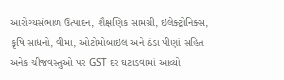આરોગ્યસંભાળ ઉત્પાદન, શૈક્ષણિક સામગ્રી, ઇલેક્ટ્રોનિક્સ, કૃષિ સાધનો, વીમા, ઓટોમોબાઇલ અને ઠંડા પીણાં સહિત અનેક ચીજવસ્તુઓ પર GST દર ઘટાડવામાં આવ્યો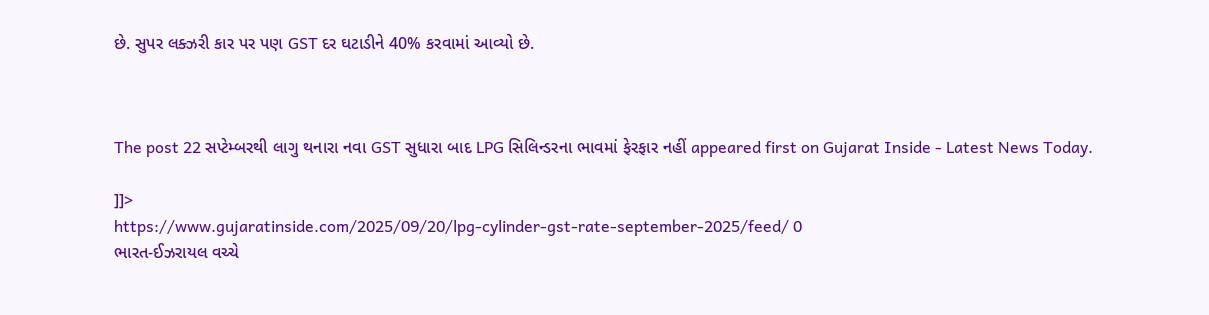છે. સુપર લક્ઝરી કાર પર પણ GST દર ઘટાડીને 40% કરવામાં આવ્યો છે.



The post 22 સપ્ટેમ્બરથી લાગુ થનારા નવા GST સુધારા બાદ LPG સિલિન્ડરના ભાવમાં ફેરફાર નહીં appeared first on Gujarat Inside - Latest News Today.

]]>
https://www.gujaratinside.com/2025/09/20/lpg-cylinder-gst-rate-september-2025/feed/ 0
ભારત-ઈઝરાયલ વચ્ચે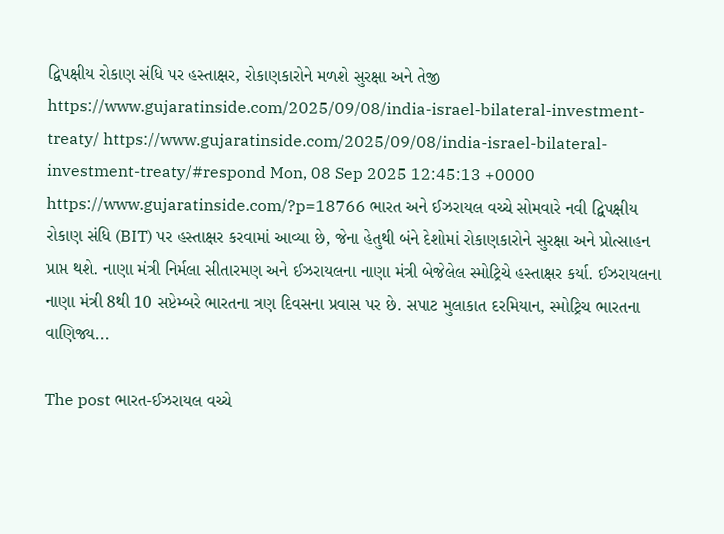દ્વિપક્ષીય રોકાણ સંધિ પર હસ્તાક્ષર, રોકાણકારોને મળશે સુરક્ષા અને તેજી https://www.gujaratinside.com/2025/09/08/india-israel-bilateral-investment-treaty/ https://www.gujaratinside.com/2025/09/08/india-israel-bilateral-investment-treaty/#respond Mon, 08 Sep 2025 12:45:13 +0000 https://www.gujaratinside.com/?p=18766 ભારત અને ઈઝરાયલ વચ્ચે સોમવારે નવી દ્વિપક્ષીય રોકાણ સંધિ (BIT) પર હસ્તાક્ષર કરવામાં આવ્યા છે, જેના હેતુથી બંને દેશોમાં રોકાણકારોને સુરક્ષા અને પ્રોત્સાહન પ્રાપ્ત થશે. નાણા મંત્રી નિર્મલા સીતારમણ અને ઈઝરાયલના નાણા મંત્રી બેજેલેલ સ્મોટ્રિચે હસ્તાક્ષર કર્યા. ઈઝરાયલના નાણા મંત્રી 8થી 10 સપ્ટેમ્બરે ભારતના ત્રણ દિવસના પ્રવાસ પર છે. સપાટ મુલાકાત દરમિયાન, સ્મોટ્રિચ ભારતના વાણિજ્ય...

The post ભારત-ઈઝરાયલ વચ્ચે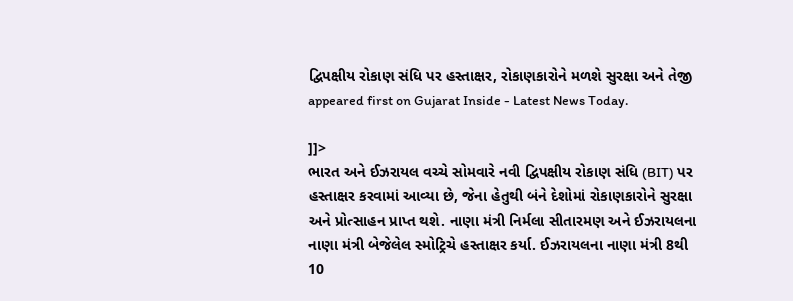દ્વિપક્ષીય રોકાણ સંધિ પર હસ્તાક્ષર, રોકાણકારોને મળશે સુરક્ષા અને તેજી appeared first on Gujarat Inside - Latest News Today.

]]>
ભારત અને ઈઝરાયલ વચ્ચે સોમવારે નવી દ્વિપક્ષીય રોકાણ સંધિ (BIT) પર હસ્તાક્ષર કરવામાં આવ્યા છે, જેના હેતુથી બંને દેશોમાં રોકાણકારોને સુરક્ષા અને પ્રોત્સાહન પ્રાપ્ત થશે. નાણા મંત્રી નિર્મલા સીતારમણ અને ઈઝરાયલના નાણા મંત્રી બેજેલેલ સ્મોટ્રિચે હસ્તાક્ષર કર્યા. ઈઝરાયલના નાણા મંત્રી 8થી 10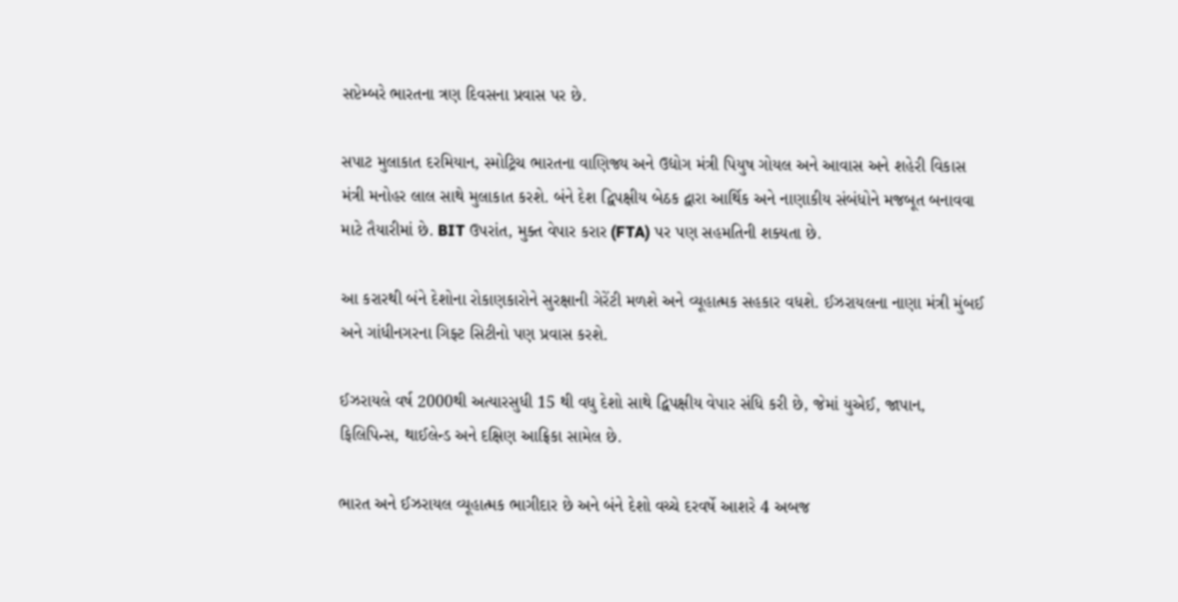સપ્ટેમ્બરે ભારતના ત્રણ દિવસના પ્રવાસ પર છે.

સપાટ મુલાકાત દરમિયાન, સ્મોટ્રિચ ભારતના વાણિજ્ય અને ઉદ્યોગ મંત્રી પિયુષ ગોયલ અને આવાસ અને શહેરી વિકાસ મંત્રી મનોહર લાલ સાથે મુલાકાત કરશે. બંને દેશ દ્વિપક્ષીય બેઠક દ્વારા આર્થિક અને નાણાકીય સંબંધોને મજબૂત બનાવવા માટે તૈયારીમાં છે. BIT ઉપરાંત, મુક્ત વેપાર કરાર (FTA) પર પણ સહમતિની શક્યતા છે.

આ કરારથી બંને દેશોના રોકાણકારોને સુરક્ષાની ગેરેંટી મળશે અને વ્યૂહાત્મક સહકાર વધશે. ઈઝરાયલના નાણા મંત્રી મુંબઈ અને ગાંધીનગરના ગિફ્ટ સિટીનો પણ પ્રવાસ કરશે.

ઈઝરાયલે વર્ષ 2000થી અત્યારસુધી 15 થી વધુ દેશો સાથે દ્વિપક્ષીય વેપાર સંધિ કરી છે, જેમાં યુએઈ, જાપાન, ફિલિપિન્સ, થાઈલેન્ડ અને દક્ષિણ આફ્રિકા સામેલ છે.

ભારત અને ઈઝરાયલ વ્યૂહાત્મક ભાગીદાર છે અને બંને દેશો વચ્ચે દરવર્ષે આશરે 4 અબજ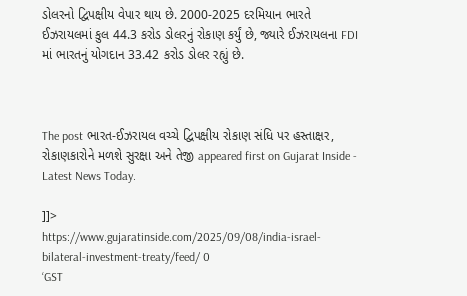ડોલરનો દ્વિપક્ષીય વેપાર થાય છે. 2000-2025 દરમિયાન ભારતે ઈઝરાયલમાં કુલ 44.3 કરોડ ડોલરનું રોકાણ કર્યું છે, જ્યારે ઈઝરાયલના FDI માં ભારતનું યોગદાન 33.42 કરોડ ડોલર રહ્યું છે.



The post ભારત-ઈઝરાયલ વચ્ચે દ્વિપક્ષીય રોકાણ સંધિ પર હસ્તાક્ષર, રોકાણકારોને મળશે સુરક્ષા અને તેજી appeared first on Gujarat Inside - Latest News Today.

]]>
https://www.gujaratinside.com/2025/09/08/india-israel-bilateral-investment-treaty/feed/ 0
‘GST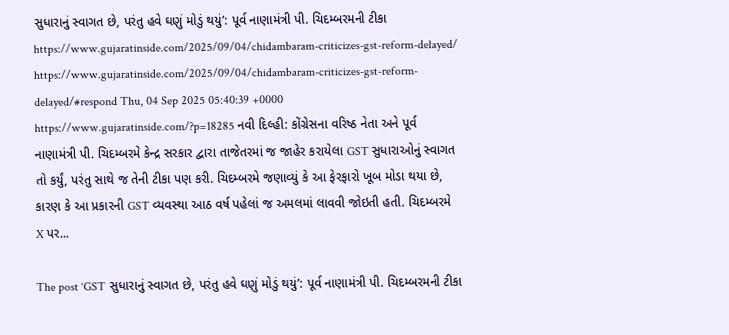સુધારાનું સ્વાગત છે, પરંતુ હવે ઘણું મોડું થયું’: પૂર્વ નાણામંત્રી પી. ચિદમ્બરમની ટીકા https://www.gujaratinside.com/2025/09/04/chidambaram-criticizes-gst-reform-delayed/ https://www.gujaratinside.com/2025/09/04/chidambaram-criticizes-gst-reform-delayed/#respond Thu, 04 Sep 2025 05:40:39 +0000 https://www.gujaratinside.com/?p=18285 નવી દિલ્હી: કોંગ્રેસના વરિષ્ઠ નેતા અને પૂર્વ નાણામંત્રી પી. ચિદમ્બરમે કેન્દ્ર સરકાર દ્વારા તાજેતરમાં જ જાહેર કરાયેલા GST સુધારાઓનું સ્વાગત તો કર્યું, પરંતુ સાથે જ તેની ટીકા પણ કરી. ચિદમ્બરમે જણાવ્યું કે આ ફેરફારો ખૂબ મોડા થયા છે, કારણ કે આ પ્રકારની GST વ્યવસ્થા આઠ વર્ષ પહેલાં જ અમલમાં લાવવી જોઇતી હતી. ચિદમ્બરમે X પર...

The post ‘GST સુધારાનું સ્વાગત છે, પરંતુ હવે ઘણું મોડું થયું’: પૂર્વ નાણામંત્રી પી. ચિદમ્બરમની ટીકા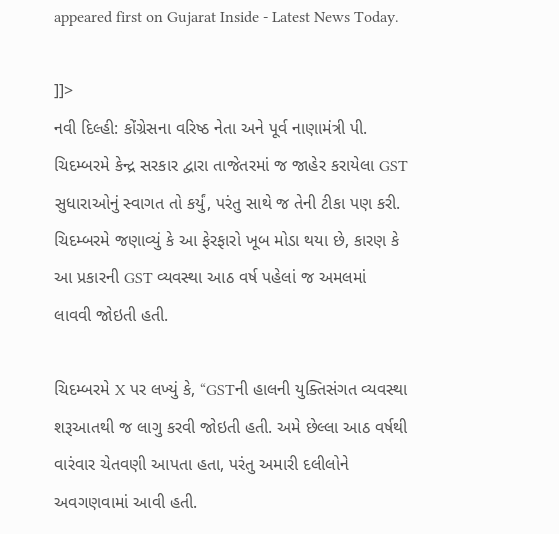appeared first on Gujarat Inside - Latest News Today.

]]>
નવી દિલ્હી: કોંગ્રેસના વરિષ્ઠ નેતા અને પૂર્વ નાણામંત્રી પી. ચિદમ્બરમે કેન્દ્ર સરકાર દ્વારા તાજેતરમાં જ જાહેર કરાયેલા GST સુધારાઓનું સ્વાગત તો કર્યું, પરંતુ સાથે જ તેની ટીકા પણ કરી. ચિદમ્બરમે જણાવ્યું કે આ ફેરફારો ખૂબ મોડા થયા છે, કારણ કે આ પ્રકારની GST વ્યવસ્થા આઠ વર્ષ પહેલાં જ અમલમાં લાવવી જોઇતી હતી.

ચિદમ્બરમે X પર લખ્યું કે, “GSTની હાલની યુક્તિસંગત વ્યવસ્થા શરૂઆતથી જ લાગુ કરવી જોઇતી હતી. અમે છેલ્લા આઠ વર્ષથી વારંવાર ચેતવણી આપતા હતા, પરંતુ અમારી દલીલોને અવગણવામાં આવી હતી.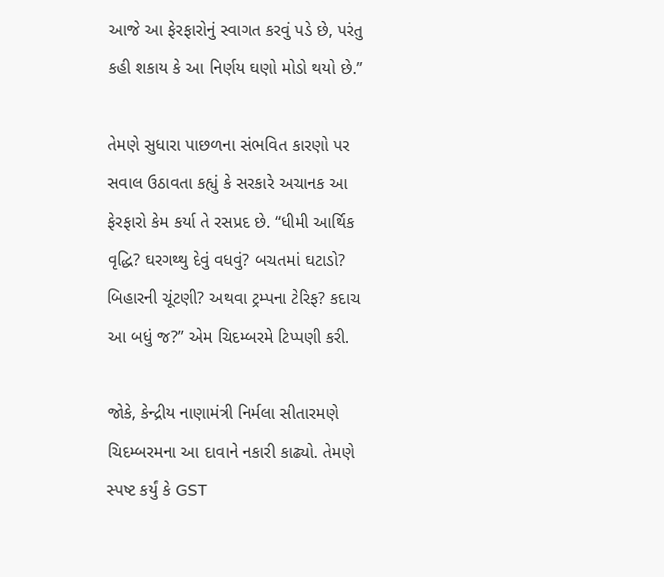આજે આ ફેરફારોનું સ્વાગત કરવું પડે છે, પરંતુ કહી શકાય કે આ નિર્ણય ઘણો મોડો થયો છે.”

તેમણે સુધારા પાછળના સંભવિત કારણો પર સવાલ ઉઠાવતા કહ્યું કે સરકારે અચાનક આ ફેરફારો કેમ કર્યા તે રસપ્રદ છે. “ધીમી આર્થિક વૃદ્ધિ? ઘરગથ્થુ દેવું વધવું? બચતમાં ઘટાડો? બિહારની ચૂંટણી? અથવા ટ્રમ્પના ટેરિફ? કદાચ આ બધું જ?” એમ ચિદમ્બરમે ટિપ્પણી કરી.

જોકે, કેન્દ્રીય નાણામંત્રી નિર્મલા સીતારમણે ચિદમ્બરમના આ દાવાને નકારી કાઢ્યો. તેમણે સ્પષ્ટ કર્યું કે GST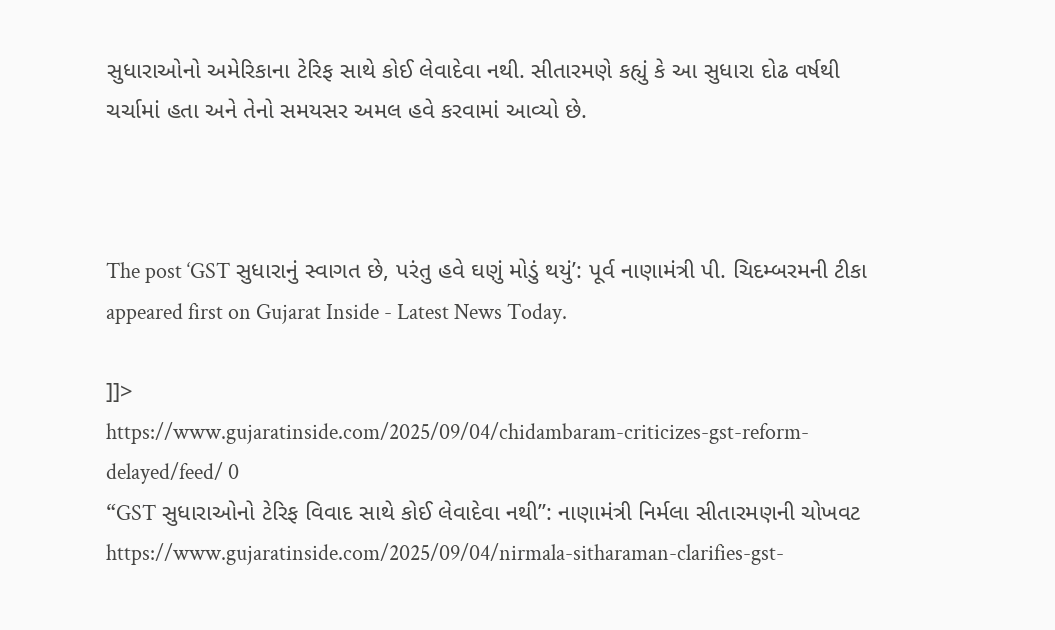સુધારાઓનો અમેરિકાના ટેરિફ સાથે કોઈ લેવાદેવા નથી. સીતારમણે કહ્યું કે આ સુધારા દોઢ વર્ષથી ચર્ચામાં હતા અને તેનો સમયસર અમલ હવે કરવામાં આવ્યો છે.



The post ‘GST સુધારાનું સ્વાગત છે, પરંતુ હવે ઘણું મોડું થયું’: પૂર્વ નાણામંત્રી પી. ચિદમ્બરમની ટીકા appeared first on Gujarat Inside - Latest News Today.

]]>
https://www.gujaratinside.com/2025/09/04/chidambaram-criticizes-gst-reform-delayed/feed/ 0
“GST સુધારાઓનો ટેરિફ વિવાદ સાથે કોઈ લેવાદેવા નથી”: નાણામંત્રી નિર્મલા સીતારમણની ચોખવટ https://www.gujaratinside.com/2025/09/04/nirmala-sitharaman-clarifies-gst-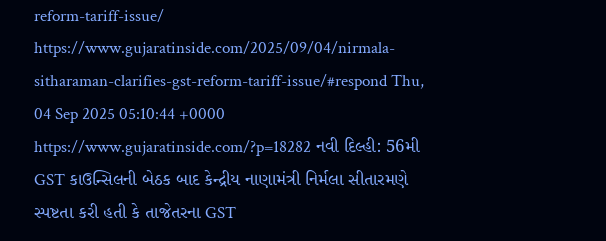reform-tariff-issue/ https://www.gujaratinside.com/2025/09/04/nirmala-sitharaman-clarifies-gst-reform-tariff-issue/#respond Thu, 04 Sep 2025 05:10:44 +0000 https://www.gujaratinside.com/?p=18282 નવી દિલ્હી: 56મી GST કાઉન્સિલની બેઠક બાદ કેન્દ્રીય નાણામંત્રી નિર્મલા સીતારમણે સ્પષ્ટતા કરી હતી કે તાજેતરના GST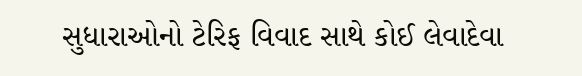સુધારાઓનો ટેરિફ વિવાદ સાથે કોઈ લેવાદેવા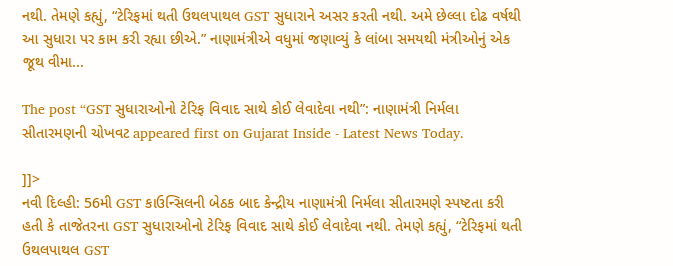નથી. તેમણે કહ્યું, “ટેરિફમાં થતી ઉથલપાથલ GST સુધારાને અસર કરતી નથી. અમે છેલ્લા દોઢ વર્ષથી આ સુધારા પર કામ કરી રહ્યા છીએ.” નાણામંત્રીએ વધુમાં જણાવ્યું કે લાંબા સમયથી મંત્રીઓનું એક જૂથ વીમા...

The post “GST સુધારાઓનો ટેરિફ વિવાદ સાથે કોઈ લેવાદેવા નથી”: નાણામંત્રી નિર્મલા સીતારમણની ચોખવટ appeared first on Gujarat Inside - Latest News Today.

]]>
નવી દિલ્હી: 56મી GST કાઉન્સિલની બેઠક બાદ કેન્દ્રીય નાણામંત્રી નિર્મલા સીતારમણે સ્પષ્ટતા કરી હતી કે તાજેતરના GST સુધારાઓનો ટેરિફ વિવાદ સાથે કોઈ લેવાદેવા નથી. તેમણે કહ્યું, “ટેરિફમાં થતી ઉથલપાથલ GST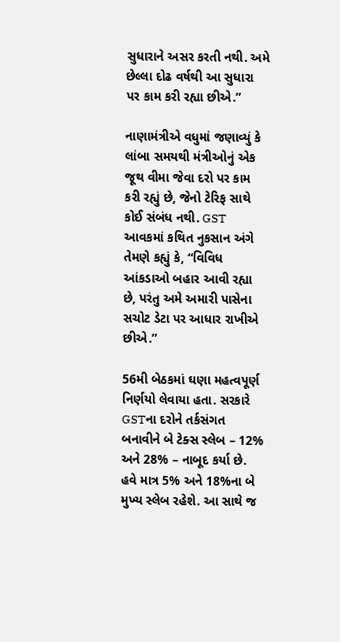સુધારાને અસર કરતી નથી. અમે છેલ્લા દોઢ વર્ષથી આ સુધારા પર કામ કરી રહ્યા છીએ.”

નાણામંત્રીએ વધુમાં જણાવ્યું કે લાંબા સમયથી મંત્રીઓનું એક જૂથ વીમા જેવા દરો પર કામ કરી રહ્યું છે, જેનો ટેરિફ સાથે કોઈ સંબંધ નથી. GST આવકમાં કથિત નુકસાન અંગે તેમણે કહ્યું કે, “વિવિધ આંકડાઓ બહાર આવી રહ્યા છે, પરંતુ અમે અમારી પાસેના સચોટ ડેટા પર આધાર રાખીએ છીએ.”

56મી બેઠકમાં ઘણા મહત્વપૂર્ણ નિર્ણયો લેવાયા હતા. સરકારે GSTના દરોને તર્કસંગત બનાવીને બે ટેક્સ સ્લેબ – 12% અને 28% – નાબૂદ કર્યા છે. હવે માત્ર 5% અને 18%ના બે મુખ્ય સ્લેબ રહેશે. આ સાથે જ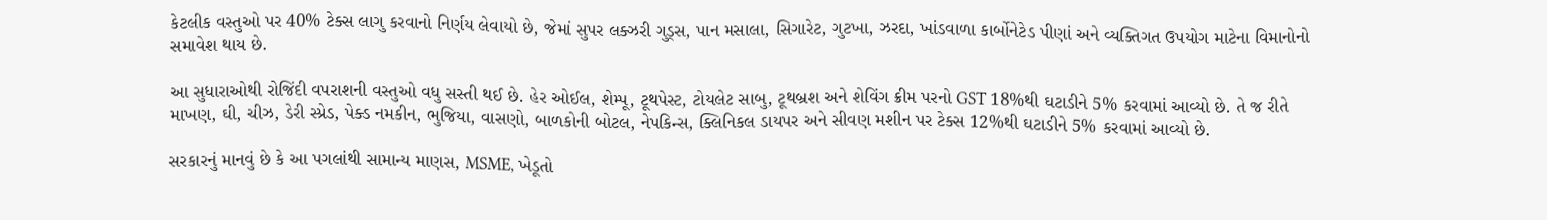કેટલીક વસ્તુઓ પર 40% ટેક્સ લાગુ કરવાનો નિર્ણય લેવાયો છે, જેમાં સુપર લક્ઝરી ગુડ્સ, પાન મસાલા, સિગારેટ, ગુટખા, ઝરદા, ખાંડવાળા કાર્બોનેટેડ પીણાં અને વ્યક્તિગત ઉપયોગ માટેના વિમાનોનો સમાવેશ થાય છે.

આ સુધારાઓથી રોજિંદી વપરાશની વસ્તુઓ વધુ સસ્તી થઈ છે. હેર ઓઈલ, શેમ્પૂ, ટૂથપેસ્ટ, ટોયલેટ સાબુ, ટૂથબ્રશ અને શેવિંગ ક્રીમ પરનો GST 18%થી ઘટાડીને 5% કરવામાં આવ્યો છે. તે જ રીતે માખણ, ઘી, ચીઝ, ડેરી સ્પ્રેડ, પેક્ડ નમકીન, ભુજિયા, વાસણો, બાળકોની બોટલ, નેપકિન્સ, ક્લિનિકલ ડાયપર અને સીવણ મશીન પર ટેક્સ 12%થી ઘટાડીને 5% કરવામાં આવ્યો છે.

સરકારનું માનવું છે કે આ પગલાંથી સામાન્ય માણસ, MSME, ખેડૂતો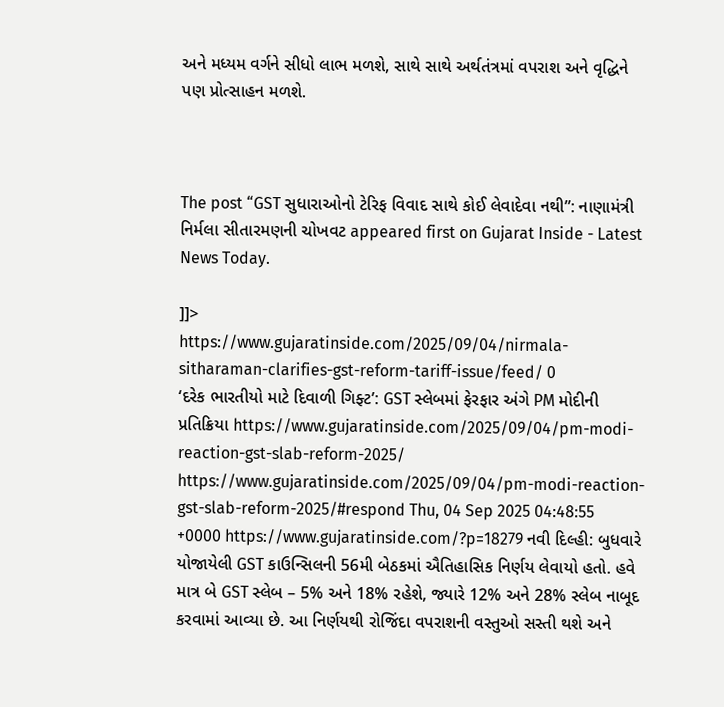અને મધ્યમ વર્ગને સીધો લાભ મળશે, સાથે સાથે અર્થતંત્રમાં વપરાશ અને વૃદ્ધિને પણ પ્રોત્સાહન મળશે.



The post “GST સુધારાઓનો ટેરિફ વિવાદ સાથે કોઈ લેવાદેવા નથી”: નાણામંત્રી નિર્મલા સીતારમણની ચોખવટ appeared first on Gujarat Inside - Latest News Today.

]]>
https://www.gujaratinside.com/2025/09/04/nirmala-sitharaman-clarifies-gst-reform-tariff-issue/feed/ 0
‘દરેક ભારતીયો માટે દિવાળી ગિફ્ટ’: GST સ્લેબમાં ફેરફાર અંગે PM મોદીની પ્રતિક્રિયા https://www.gujaratinside.com/2025/09/04/pm-modi-reaction-gst-slab-reform-2025/ https://www.gujaratinside.com/2025/09/04/pm-modi-reaction-gst-slab-reform-2025/#respond Thu, 04 Sep 2025 04:48:55 +0000 https://www.gujaratinside.com/?p=18279 નવી દિલ્હી: બુધવારે યોજાયેલી GST કાઉન્સિલની 56મી બેઠકમાં ઐતિહાસિક નિર્ણય લેવાયો હતો. હવે માત્ર બે GST સ્લેબ – 5% અને 18% રહેશે, જ્યારે 12% અને 28% સ્લેબ નાબૂદ કરવામાં આવ્યા છે. આ નિર્ણયથી રોજિંદા વપરાશની વસ્તુઓ સસ્તી થશે અને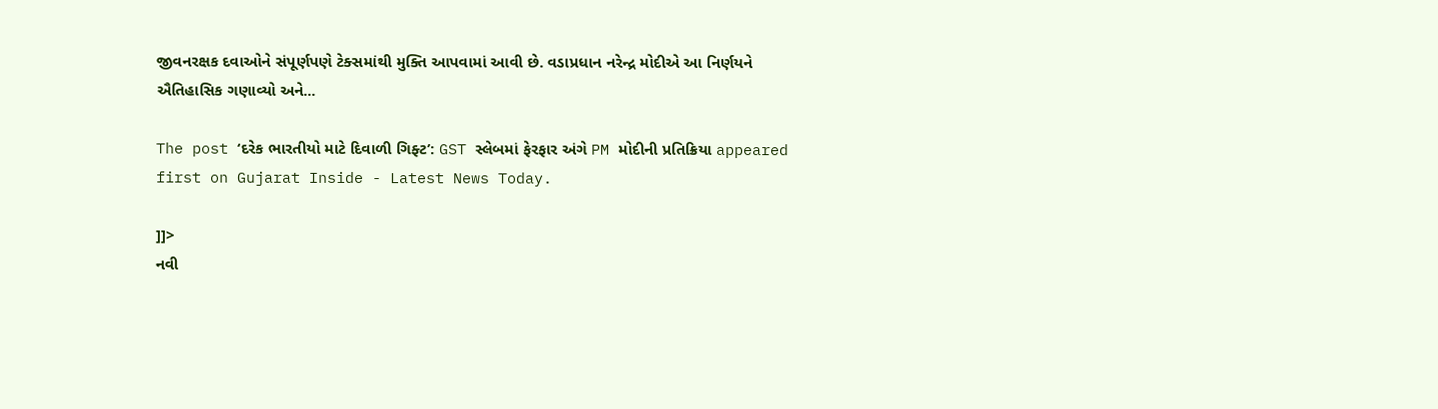જીવનરક્ષક દવાઓને સંપૂર્ણપણે ટેક્સમાંથી મુક્તિ આપવામાં આવી છે. વડાપ્રધાન નરેન્દ્ર મોદીએ આ નિર્ણયને ઐતિહાસિક ગણાવ્યો અને...

The post ‘દરેક ભારતીયો માટે દિવાળી ગિફ્ટ’: GST સ્લેબમાં ફેરફાર અંગે PM મોદીની પ્રતિક્રિયા appeared first on Gujarat Inside - Latest News Today.

]]>
નવી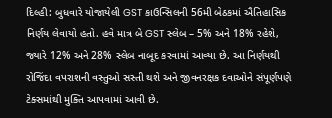દિલ્હી: બુધવારે યોજાયેલી GST કાઉન્સિલની 56મી બેઠકમાં ઐતિહાસિક નિર્ણય લેવાયો હતો. હવે માત્ર બે GST સ્લેબ – 5% અને 18% રહેશે, જ્યારે 12% અને 28% સ્લેબ નાબૂદ કરવામાં આવ્યા છે. આ નિર્ણયથી રોજિંદા વપરાશની વસ્તુઓ સસ્તી થશે અને જીવનરક્ષક દવાઓને સંપૂર્ણપણે ટેક્સમાંથી મુક્તિ આપવામાં આવી છે.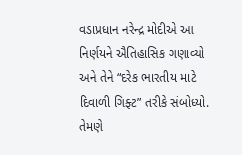વડાપ્રધાન નરેન્દ્ર મોદીએ આ નિર્ણયને ઐતિહાસિક ગણાવ્યો અને તેને “દરેક ભારતીય માટે દિવાળી ગિફ્ટ” તરીકે સંબોધ્યો. તેમણે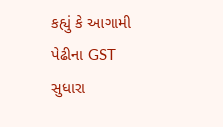કહ્યું કે આગામી પેઢીના GST સુધારા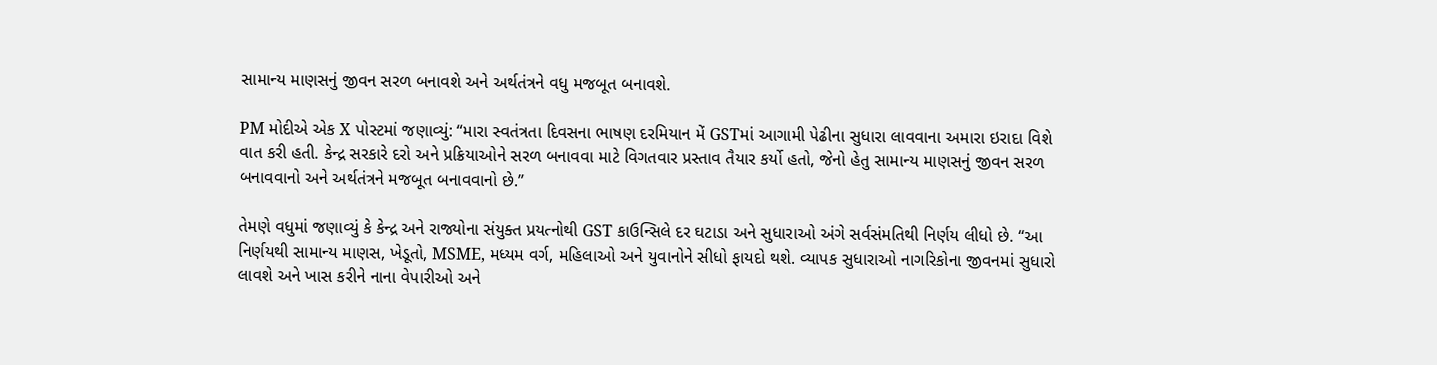સામાન્ય માણસનું જીવન સરળ બનાવશે અને અર્થતંત્રને વધુ મજબૂત બનાવશે.

PM મોદીએ એક X પોસ્ટમાં જણાવ્યું: “મારા સ્વતંત્રતા દિવસના ભાષણ દરમિયાન મેં GSTમાં આગામી પેઢીના સુધારા લાવવાના અમારા ઇરાદા વિશે વાત કરી હતી. કેન્દ્ર સરકારે દરો અને પ્રક્રિયાઓને સરળ બનાવવા માટે વિગતવાર પ્રસ્તાવ તૈયાર કર્યો હતો, જેનો હેતુ સામાન્ય માણસનું જીવન સરળ બનાવવાનો અને અર્થતંત્રને મજબૂત બનાવવાનો છે.”

તેમણે વધુમાં જણાવ્યું કે કેન્દ્ર અને રાજ્યોના સંયુક્ત પ્રયત્નોથી GST કાઉન્સિલે દર ઘટાડા અને સુધારાઓ અંગે સર્વસંમતિથી નિર્ણય લીધો છે. “આ નિર્ણયથી સામાન્ય માણસ, ખેડૂતો, MSME, મધ્યમ વર્ગ, મહિલાઓ અને યુવાનોને સીધો ફાયદો થશે. વ્યાપક સુધારાઓ નાગરિકોના જીવનમાં સુધારો લાવશે અને ખાસ કરીને નાના વેપારીઓ અને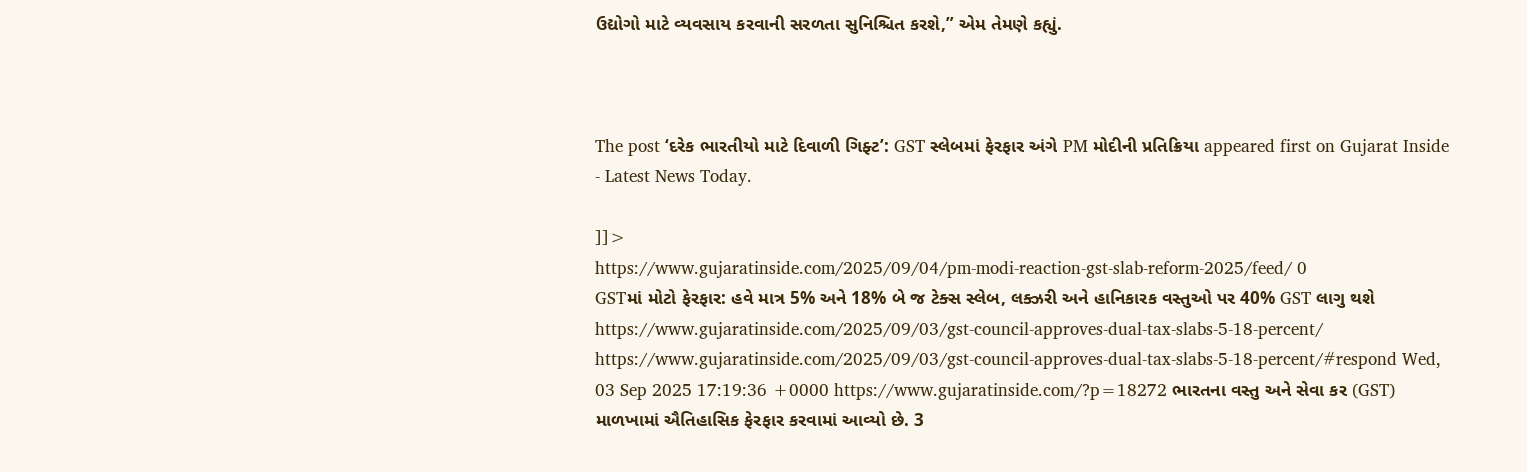ઉદ્યોગો માટે વ્યવસાય કરવાની સરળતા સુનિશ્ચિત કરશે,” એમ તેમણે કહ્યું.



The post ‘દરેક ભારતીયો માટે દિવાળી ગિફ્ટ’: GST સ્લેબમાં ફેરફાર અંગે PM મોદીની પ્રતિક્રિયા appeared first on Gujarat Inside - Latest News Today.

]]>
https://www.gujaratinside.com/2025/09/04/pm-modi-reaction-gst-slab-reform-2025/feed/ 0
GSTમાં મોટો ફેરફાર: હવે માત્ર 5% અને 18% બે જ ટેક્સ સ્લેબ, લક્ઝરી અને હાનિકારક વસ્તુઓ પર 40% GST લાગુ થશે https://www.gujaratinside.com/2025/09/03/gst-council-approves-dual-tax-slabs-5-18-percent/ https://www.gujaratinside.com/2025/09/03/gst-council-approves-dual-tax-slabs-5-18-percent/#respond Wed, 03 Sep 2025 17:19:36 +0000 https://www.gujaratinside.com/?p=18272 ભારતના વસ્તુ અને સેવા કર (GST) માળખામાં ઐતિહાસિક ફેરફાર કરવામાં આવ્યો છે. 3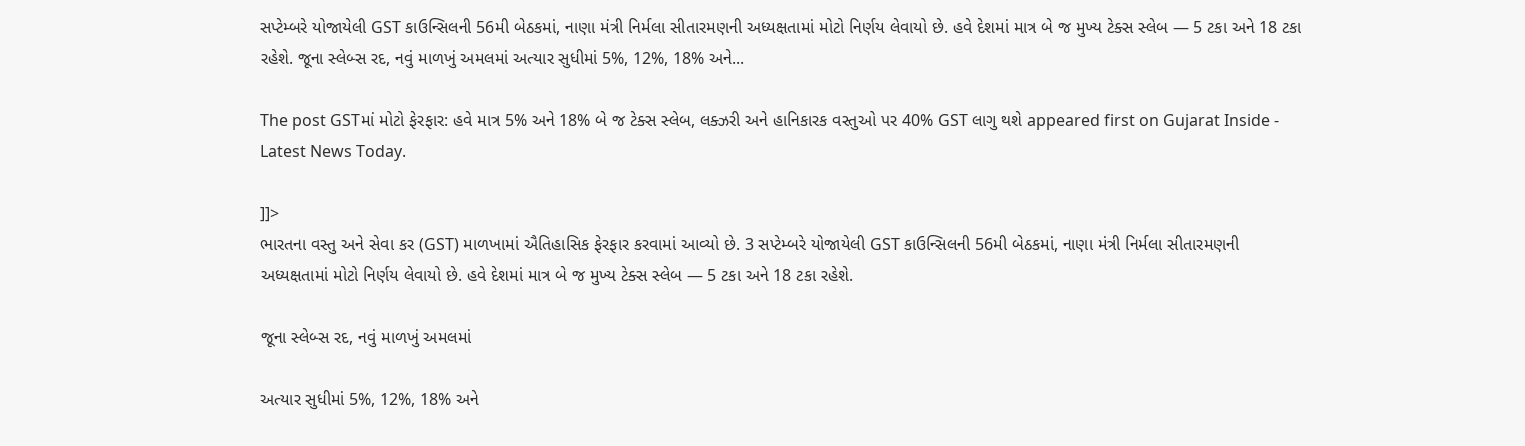સપ્ટેમ્બરે યોજાયેલી GST કાઉન્સિલની 56મી બેઠકમાં, નાણા મંત્રી નિર્મલા સીતારમણની અધ્યક્ષતામાં મોટો નિર્ણય લેવાયો છે. હવે દેશમાં માત્ર બે જ મુખ્ય ટેક્સ સ્લેબ — 5 ટકા અને 18 ટકા રહેશે. જૂના સ્લેબ્સ રદ, નવું માળખું અમલમાં અત્યાર સુધીમાં 5%, 12%, 18% અને...

The post GSTમાં મોટો ફેરફાર: હવે માત્ર 5% અને 18% બે જ ટેક્સ સ્લેબ, લક્ઝરી અને હાનિકારક વસ્તુઓ પર 40% GST લાગુ થશે appeared first on Gujarat Inside - Latest News Today.

]]>
ભારતના વસ્તુ અને સેવા કર (GST) માળખામાં ઐતિહાસિક ફેરફાર કરવામાં આવ્યો છે. 3 સપ્ટેમ્બરે યોજાયેલી GST કાઉન્સિલની 56મી બેઠકમાં, નાણા મંત્રી નિર્મલા સીતારમણની અધ્યક્ષતામાં મોટો નિર્ણય લેવાયો છે. હવે દેશમાં માત્ર બે જ મુખ્ય ટેક્સ સ્લેબ — 5 ટકા અને 18 ટકા રહેશે.

જૂના સ્લેબ્સ રદ, નવું માળખું અમલમાં

અત્યાર સુધીમાં 5%, 12%, 18% અને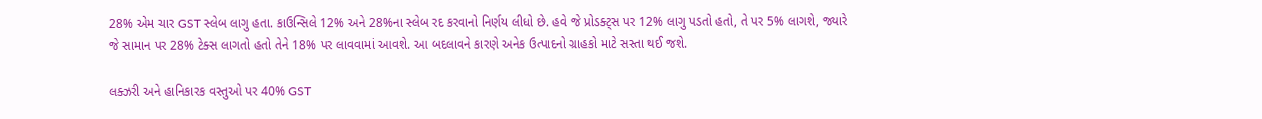28% એમ ચાર GST સ્લેબ લાગુ હતા. કાઉન્સિલે 12% અને 28%ના સ્લેબ રદ કરવાનો નિર્ણય લીધો છે. હવે જે પ્રોડક્ટ્સ પર 12% લાગુ પડતો હતો, તે પર 5% લાગશે, જ્યારે જે સામાન પર 28% ટેક્સ લાગતો હતો તેને 18% પર લાવવામાં આવશે. આ બદલાવને કારણે અનેક ઉત્પાદનો ગ્રાહકો માટે સસ્તા થઈ જશે.

લક્ઝરી અને હાનિકારક વસ્તુઓ પર 40% GST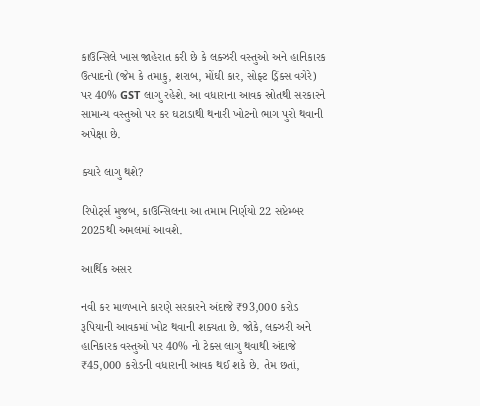કાઉન્સિલે ખાસ જાહેરાત કરી છે કે લક્ઝરી વસ્તુઓ અને હાનિકારક ઉત્પાદનો (જેમ કે તમાકુ, શરાબ, મોંઘી કાર, સોફ્ટ ડ્રિંક્સ વગેરે) પર 40% GST લાગુ રહેશે. આ વધારાના આવક સ્રોતથી સરકારને સામાન્ય વસ્તુઓ પર કર ઘટાડાથી થનારી ખોટનો ભાગ પુરો થવાની અપેક્ષા છે.

ક્યારે લાગુ થશે?

રિપોર્ટ્સ મુજબ, કાઉન્સિલના આ તમામ નિર્ણયો 22 સપ્ટેમ્બર 2025થી અમલમાં આવશે.

આર્થિક અસર

નવી કર માળખાને કારણે સરકારને અંદાજે ₹93,000 કરોડ રૂપિયાની આવકમાં ખોટ થવાની શક્યતા છે. જોકે, લક્ઝરી અને હાનિકારક વસ્તુઓ પર 40% નો ટેક્સ લાગુ થવાથી અંદાજે ₹45,000 કરોડની વધારાની આવક થઈ શકે છે. તેમ છતાં,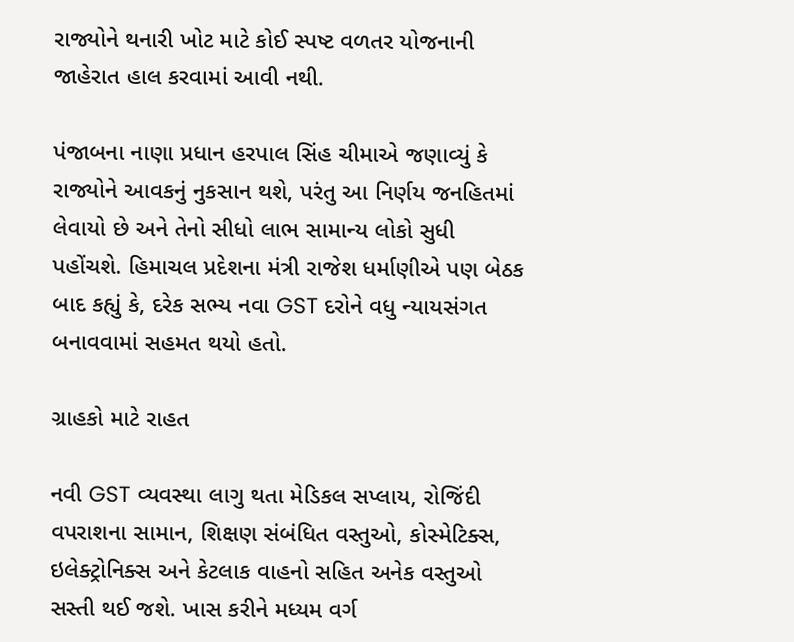રાજ્યોને થનારી ખોટ માટે કોઈ સ્પષ્ટ વળતર યોજનાની જાહેરાત હાલ કરવામાં આવી નથી.

પંજાબના નાણા પ્રધાન હરપાલ સિંહ ચીમાએ જણાવ્યું કે રાજ્યોને આવકનું નુકસાન થશે, પરંતુ આ નિર્ણય જનહિતમાં લેવાયો છે અને તેનો સીધો લાભ સામાન્ય લોકો સુધી પહોંચશે. હિમાચલ પ્રદેશના મંત્રી રાજેશ ધર્માણીએ પણ બેઠક બાદ કહ્યું કે, દરેક સભ્ય નવા GST દરોને વધુ ન્યાયસંગત બનાવવામાં સહમત થયો હતો.

ગ્રાહકો માટે રાહત

નવી GST વ્યવસ્થા લાગુ થતા મેડિકલ સપ્લાય, રોજિંદી વપરાશના સામાન, શિક્ષણ સંબંધિત વસ્તુઓ, કોસ્મેટિક્સ, ઇલેક્ટ્રોનિક્સ અને કેટલાક વાહનો સહિત અનેક વસ્તુઓ સસ્તી થઈ જશે. ખાસ કરીને મધ્યમ વર્ગ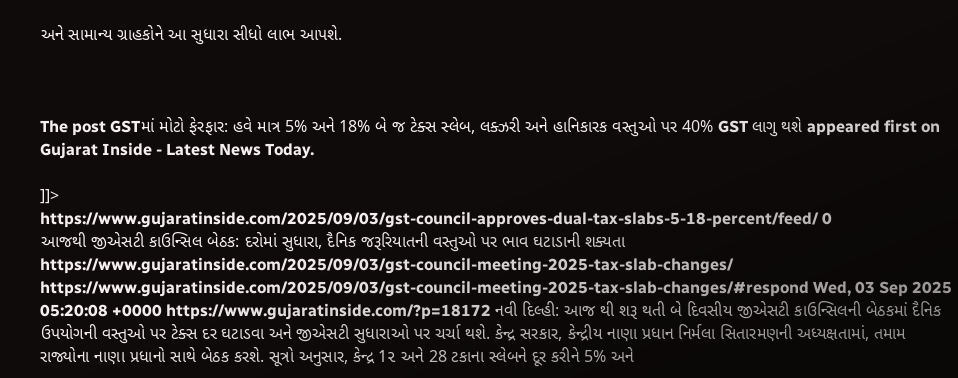અને સામાન્ય ગ્રાહકોને આ સુધારા સીધો લાભ આપશે.



The post GSTમાં મોટો ફેરફાર: હવે માત્ર 5% અને 18% બે જ ટેક્સ સ્લેબ, લક્ઝરી અને હાનિકારક વસ્તુઓ પર 40% GST લાગુ થશે appeared first on Gujarat Inside - Latest News Today.

]]>
https://www.gujaratinside.com/2025/09/03/gst-council-approves-dual-tax-slabs-5-18-percent/feed/ 0
આજથી જીએસટી કાઉન્સિલ બેઠક: દરોમાં સુધારા, દૈનિક જરૂરિયાતની વસ્તુઓ પર ભાવ ઘટાડાની શક્યતા https://www.gujaratinside.com/2025/09/03/gst-council-meeting-2025-tax-slab-changes/ https://www.gujaratinside.com/2025/09/03/gst-council-meeting-2025-tax-slab-changes/#respond Wed, 03 Sep 2025 05:20:08 +0000 https://www.gujaratinside.com/?p=18172 નવી દિલ્હી: આજ થી શરૂ થતી બે દિવસીય જીએસટી કાઉન્સિલની બેઠકમાં દૈનિક ઉપયોગની વસ્તુઓ પર ટેક્સ દર ઘટાડવા અને જીએસટી સુધારાઓ પર ચર્ચા થશે. કેન્દ્ર સરકાર, કેન્દ્રીય નાણા પ્રધાન નિર્મલા સિતારમણની અધ્યક્ષતામાં, તમામ રાજ્યોના નાણા પ્રધાનો સાથે બેઠક કરશે. સૂત્રો અનુસાર, કેન્દ્ર 1૨ અને 28 ટકાના સ્લેબને દૂર કરીને 5% અને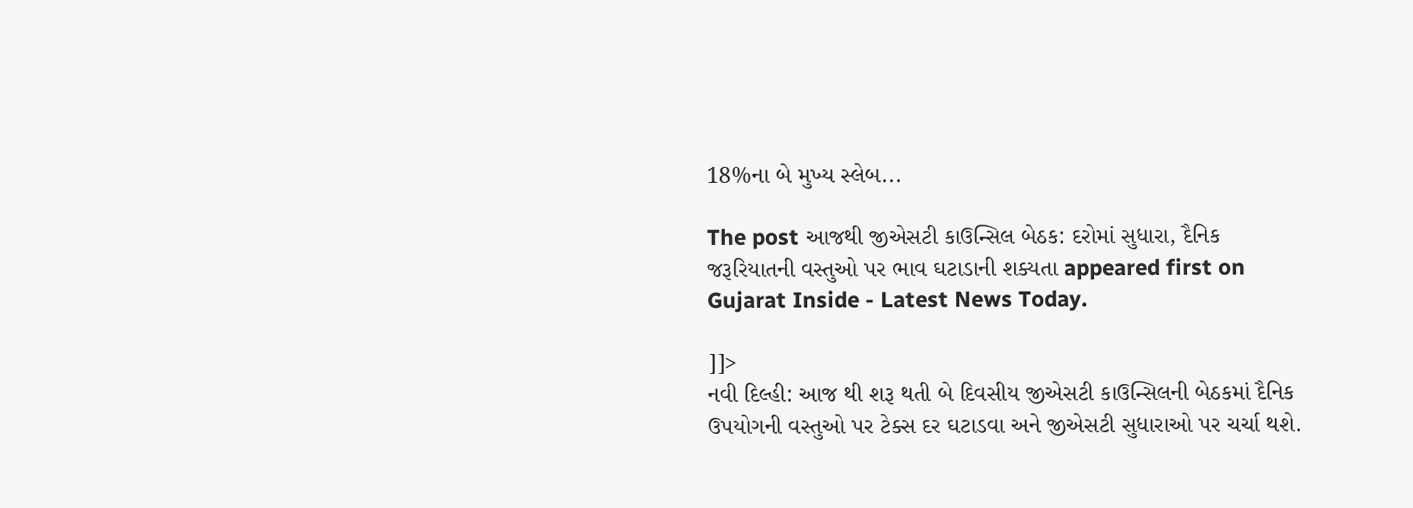18%ના બે મુખ્ય સ્લેબ...

The post આજથી જીએસટી કાઉન્સિલ બેઠક: દરોમાં સુધારા, દૈનિક જરૂરિયાતની વસ્તુઓ પર ભાવ ઘટાડાની શક્યતા appeared first on Gujarat Inside - Latest News Today.

]]>
નવી દિલ્હી: આજ થી શરૂ થતી બે દિવસીય જીએસટી કાઉન્સિલની બેઠકમાં દૈનિક ઉપયોગની વસ્તુઓ પર ટેક્સ દર ઘટાડવા અને જીએસટી સુધારાઓ પર ચર્ચા થશે.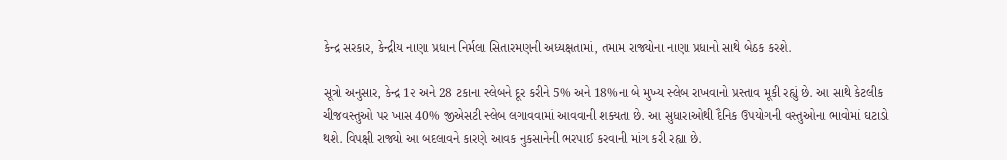કેન્દ્ર સરકાર, કેન્દ્રીય નાણા પ્રધાન નિર્મલા સિતારમણની અધ્યક્ષતામાં, તમામ રાજ્યોના નાણા પ્રધાનો સાથે બેઠક કરશે.

સૂત્રો અનુસાર, કેન્દ્ર 1૨ અને 28 ટકાના સ્લેબને દૂર કરીને 5% અને 18%ના બે મુખ્ય સ્લેબ રાખવાનો પ્રસ્તાવ મૂકી રહ્યું છે. આ સાથે કેટલીક ચીજવસ્તુઓ પર ખાસ 40% જીએસટી સ્લેબ લગાવવામાં આવવાની શક્યતા છે. આ સુધારાઓથી દૈનિક ઉપયોગની વસ્તુઓના ભાવોમાં ઘટાડો થશે. વિપક્ષી રાજ્યો આ બદલાવને કારણે આવક નુકસાનેની ભરપાઈ કરવાની માંગ કરી રહ્યા છે.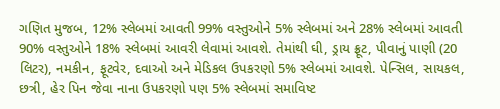ગણિત મુજબ, 12% સ્લેબમાં આવતી 99% વસ્તુઓને 5% સ્લેબમાં અને 28% સ્લેબમાં આવતી 90% વસ્તુઓને 18% સ્લેબમાં આવરી લેવામાં આવશે. તેમાંથી ઘી, ડ્રાય ફ્રૂટ, પીવાનું પાણી (20 લિટર), નમકીન, ફૂટવેર, દવાઓ અને મેડિકલ ઉપકરણો 5% સ્લેબમાં આવશે. પેન્સિલ, સાયકલ, છત્રી, હેર પિન જેવા નાના ઉપકરણો પણ 5% સ્લેબમાં સમાવિષ્ટ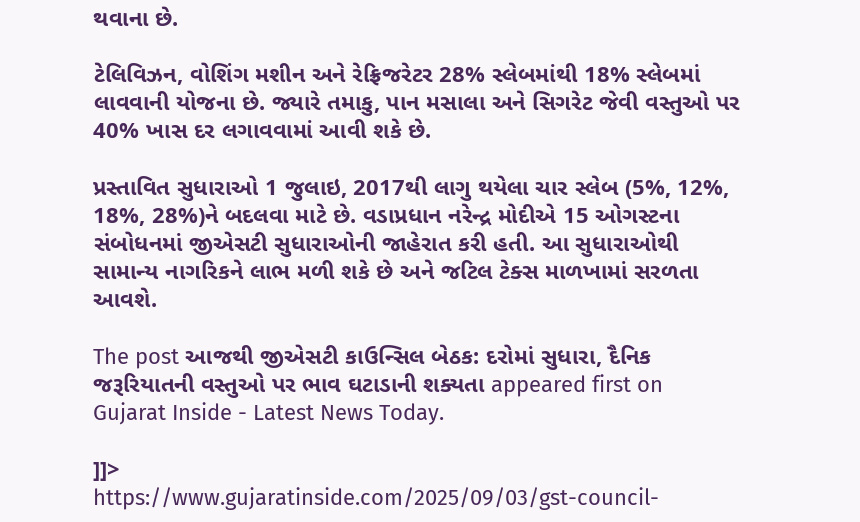થવાના છે.

ટેલિવિઝન, વોશિંગ મશીન અને રેફ્રિજરેટર 28% સ્લેબમાંથી 18% સ્લેબમાં લાવવાની યોજના છે. જ્યારે તમાકુ, પાન મસાલા અને સિગરેટ જેવી વસ્તુઓ પર 40% ખાસ દર લગાવવામાં આવી શકે છે.

પ્રસ્તાવિત સુધારાઓ 1 જુલાઇ, 2017થી લાગુ થયેલા ચાર સ્લેબ (5%, 12%, 18%, 28%)ને બદલવા માટે છે. વડાપ્રધાન નરેન્દ્ર મોદીએ 15 ઓગસ્ટના સંબોધનમાં જીએસટી સુધારાઓની જાહેરાત કરી હતી. આ સુધારાઓથી સામાન્ય નાગરિકને લાભ મળી શકે છે અને જટિલ ટેક્સ માળખામાં સરળતા આવશે.

The post આજથી જીએસટી કાઉન્સિલ બેઠક: દરોમાં સુધારા, દૈનિક જરૂરિયાતની વસ્તુઓ પર ભાવ ઘટાડાની શક્યતા appeared first on Gujarat Inside - Latest News Today.

]]>
https://www.gujaratinside.com/2025/09/03/gst-council-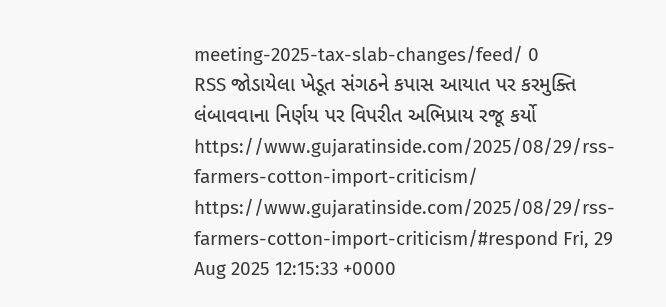meeting-2025-tax-slab-changes/feed/ 0
RSS જોડાયેલા ખેડૂત સંગઠને કપાસ આયાત પર કરમુક્તિ લંબાવવાના નિર્ણય પર વિપરીત અભિપ્રાય રજૂ કર્યો https://www.gujaratinside.com/2025/08/29/rss-farmers-cotton-import-criticism/ https://www.gujaratinside.com/2025/08/29/rss-farmers-cotton-import-criticism/#respond Fri, 29 Aug 2025 12:15:33 +0000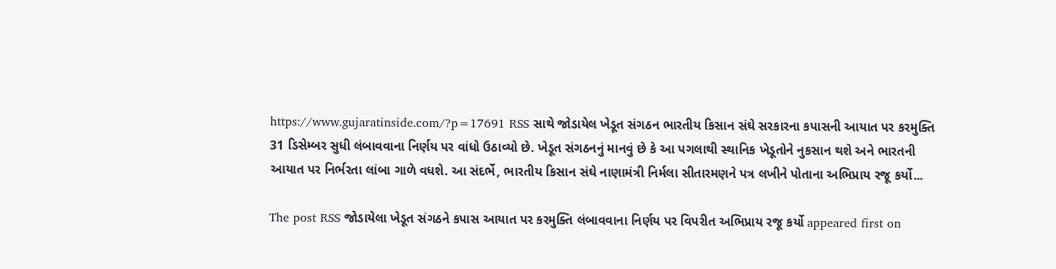https://www.gujaratinside.com/?p=17691 RSS સાથે જોડાયેલ ખેડૂત સંગઠન ભારતીય કિસાન સંઘે સરકારના કપાસની આયાત પર કરમુક્તિ 31 ડિસેમ્બર સુધી લંબાવવાના નિર્ણય પર વાંધો ઉઠાવ્યો છે. ખેડૂત સંગઠનનું માનવું છે કે આ પગલાથી સ્થાનિક ખેડૂતોને નુકસાન થશે અને ભારતની આયાત પર નિર્ભરતા લાંબા ગાળે વધશે. આ સંદર્ભે, ભારતીય કિસાન સંઘે નાણામંત્રી નિર્મલા સીતારમણને પત્ર લખીને પોતાના અભિપ્રાય રજૂ કર્યો...

The post RSS જોડાયેલા ખેડૂત સંગઠને કપાસ આયાત પર કરમુક્તિ લંબાવવાના નિર્ણય પર વિપરીત અભિપ્રાય રજૂ કર્યો appeared first on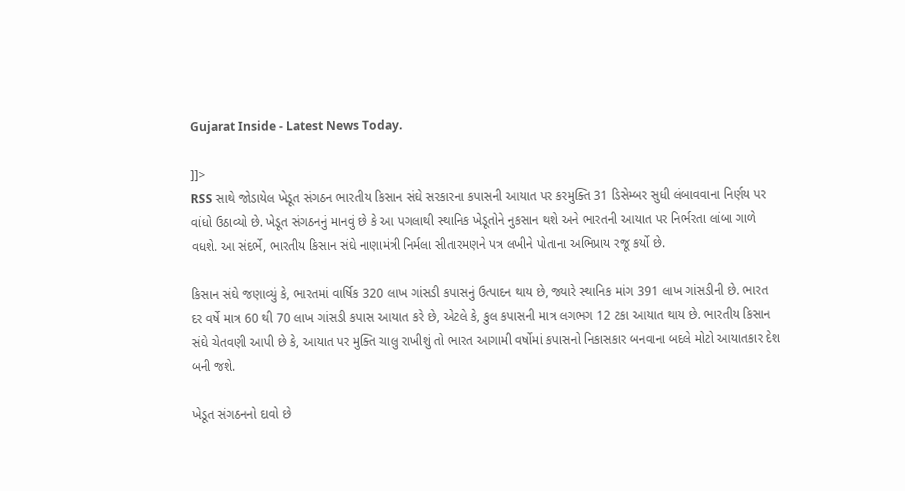Gujarat Inside - Latest News Today.

]]>
RSS સાથે જોડાયેલ ખેડૂત સંગઠન ભારતીય કિસાન સંઘે સરકારના કપાસની આયાત પર કરમુક્તિ 31 ડિસેમ્બર સુધી લંબાવવાના નિર્ણય પર વાંધો ઉઠાવ્યો છે. ખેડૂત સંગઠનનું માનવું છે કે આ પગલાથી સ્થાનિક ખેડૂતોને નુકસાન થશે અને ભારતની આયાત પર નિર્ભરતા લાંબા ગાળે વધશે. આ સંદર્ભે, ભારતીય કિસાન સંઘે નાણામંત્રી નિર્મલા સીતારમણને પત્ર લખીને પોતાના અભિપ્રાય રજૂ કર્યો છે.

કિસાન સંઘે જણાવ્યું કે, ભારતમાં વાર્ષિક 320 લાખ ગાંસડી કપાસનું ઉત્પાદન થાય છે, જ્યારે સ્થાનિક માંગ 391 લાખ ગાંસડીની છે. ભારત દર વર્ષે માત્ર 60 થી 70 લાખ ગાંસડી કપાસ આયાત કરે છે, એટલે કે, કુલ કપાસની માત્ર લગભગ 12 ટકા આયાત થાય છે. ભારતીય કિસાન સંઘે ચેતવણી આપી છે કે, આયાત પર મુક્તિ ચાલુ રાખીશું તો ભારત આગામી વર્ષોમાં કપાસનો નિકાસકાર બનવાના બદલે મોટો આયાતકાર દેશ બની જશે.

ખેડૂત સંગઠનનો દાવો છે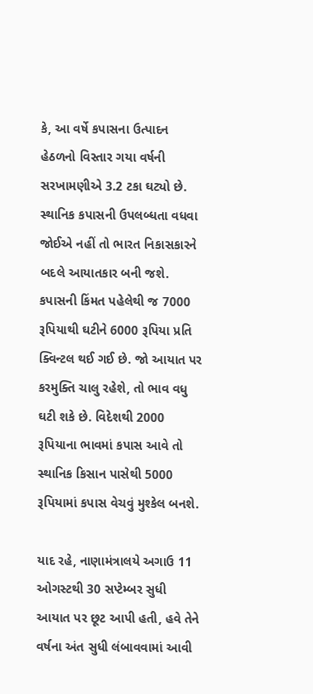કે, આ વર્ષે કપાસના ઉત્પાદન હેઠળનો વિસ્તાર ગયા વર્ષની સરખામણીએ 3.2 ટકા ઘટ્યો છે. સ્થાનિક કપાસની ઉપલબ્ધતા વધવા જોઈએ નહીં તો ભારત નિકાસકારને બદલે આયાતકાર બની જશે. કપાસની કિંમત પહેલેથી જ 7000 રૂપિયાથી ઘટીને 6000 રૂપિયા પ્રતિ ક્વિન્ટલ થઈ ગઈ છે. જો આયાત પર કરમુક્તિ ચાલુ રહેશે, તો ભાવ વધુ ઘટી શકે છે. વિદેશથી 2000 રૂપિયાના ભાવમાં કપાસ આવે તો સ્થાનિક કિસાન પાસેથી 5000 રૂપિયામાં કપાસ વેચવું મુશ્કેલ બનશે.

યાદ રહે, નાણામંત્રાલયે અગાઉ 11 ઓગસ્ટથી 30 સપ્ટેમ્બર સુધી આયાત પર છૂટ આપી હતી, હવે તેને વર્ષના અંત સુધી લંબાવવામાં આવી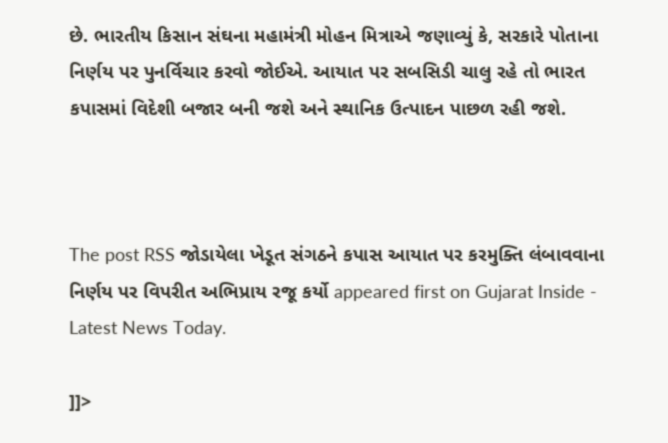છે. ભારતીય કિસાન સંઘના મહામંત્રી મોહન મિત્રાએ જણાવ્યું કે, સરકારે પોતાના નિર્ણય પર પુનર્વિચાર કરવો જોઈએ. આયાત પર સબસિડી ચાલુ રહે તો ભારત કપાસમાં વિદેશી બજાર બની જશે અને સ્થાનિક ઉત્પાદન પાછળ રહી જશે.



The post RSS જોડાયેલા ખેડૂત સંગઠને કપાસ આયાત પર કરમુક્તિ લંબાવવાના નિર્ણય પર વિપરીત અભિપ્રાય રજૂ કર્યો appeared first on Gujarat Inside - Latest News Today.

]]>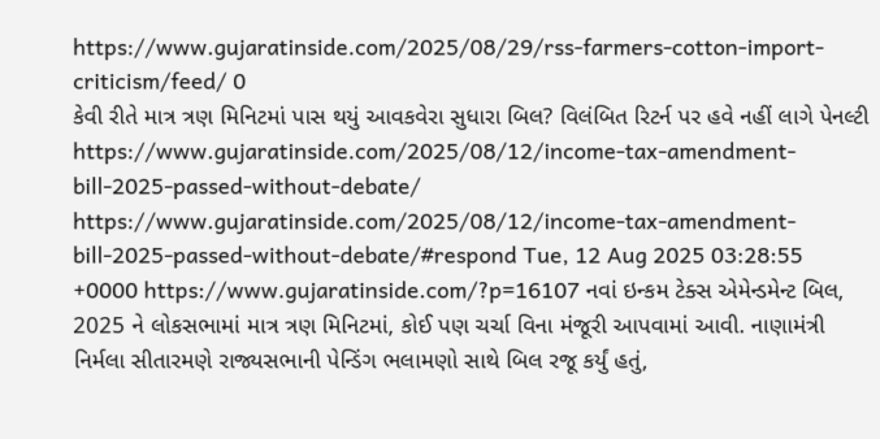https://www.gujaratinside.com/2025/08/29/rss-farmers-cotton-import-criticism/feed/ 0
કેવી રીતે માત્ર ત્રણ મિનિટમાં પાસ થયું આવકવેરા સુધારા બિલ? વિલંબિત રિટર્ન પર હવે નહીં લાગે પેનલ્ટી https://www.gujaratinside.com/2025/08/12/income-tax-amendment-bill-2025-passed-without-debate/ https://www.gujaratinside.com/2025/08/12/income-tax-amendment-bill-2025-passed-without-debate/#respond Tue, 12 Aug 2025 03:28:55 +0000 https://www.gujaratinside.com/?p=16107 નવાં ઇન્કમ ટેક્સ એમેન્ડમેન્ટ બિલ, 2025 ને લોકસભામાં માત્ર ત્રણ મિનિટમાં, કોઈ પણ ચર્ચા વિના મંજૂરી આપવામાં આવી. નાણામંત્રી નિર્મલા સીતારમણે રાજ્યસભાની પેન્ડિંગ ભલામણો સાથે બિલ રજૂ કર્યું હતું,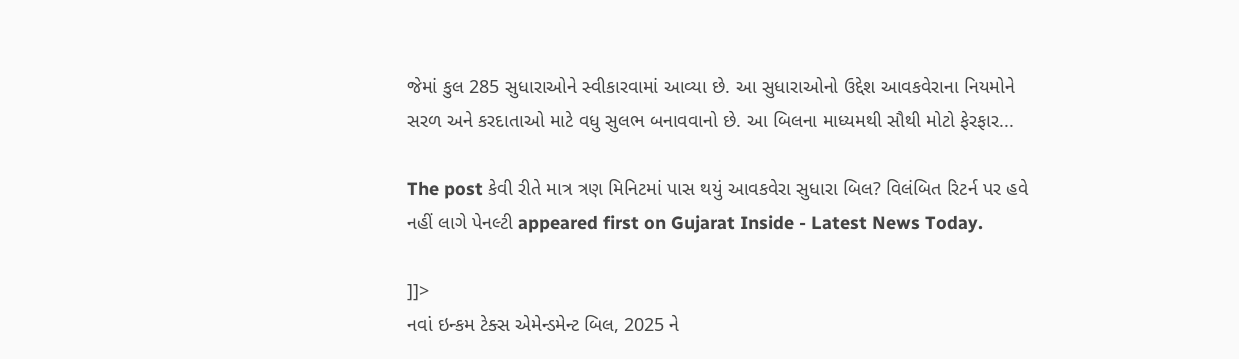જેમાં કુલ 285 સુધારાઓને સ્વીકારવામાં આવ્યા છે. આ સુધારાઓનો ઉદ્દેશ આવકવેરાના નિયમોને સરળ અને કરદાતાઓ માટે વધુ સુલભ બનાવવાનો છે. આ બિલના માધ્યમથી સૌથી મોટો ફેરફાર...

The post કેવી રીતે માત્ર ત્રણ મિનિટમાં પાસ થયું આવકવેરા સુધારા બિલ? વિલંબિત રિટર્ન પર હવે નહીં લાગે પેનલ્ટી appeared first on Gujarat Inside - Latest News Today.

]]>
નવાં ઇન્કમ ટેક્સ એમેન્ડમેન્ટ બિલ, 2025 ને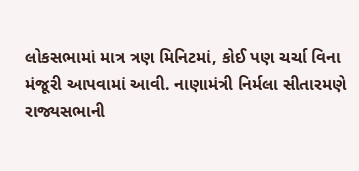લોકસભામાં માત્ર ત્રણ મિનિટમાં, કોઈ પણ ચર્ચા વિના મંજૂરી આપવામાં આવી. નાણામંત્રી નિર્મલા સીતારમણે રાજ્યસભાની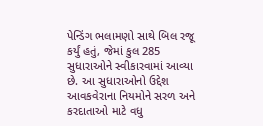પેન્ડિંગ ભલામણો સાથે બિલ રજૂ કર્યું હતું, જેમાં કુલ 285 સુધારાઓને સ્વીકારવામાં આવ્યા છે. આ સુધારાઓનો ઉદ્દેશ આવકવેરાના નિયમોને સરળ અને કરદાતાઓ માટે વધુ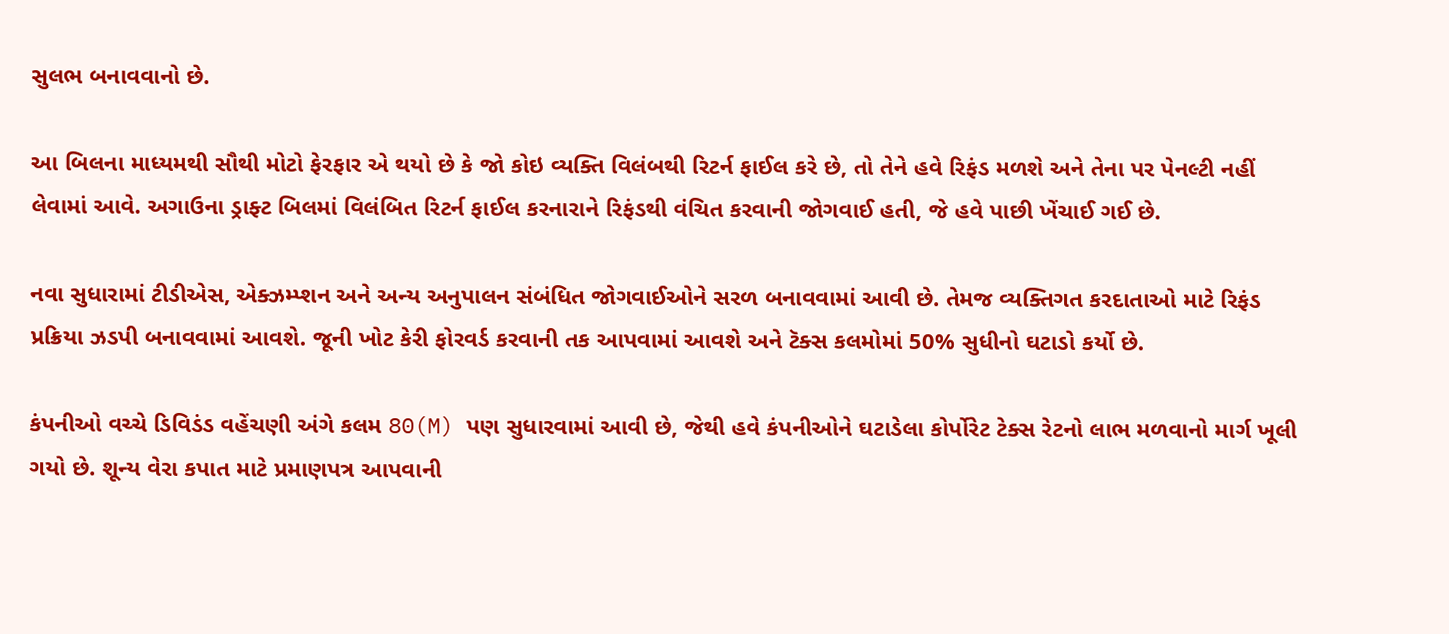સુલભ બનાવવાનો છે.

આ બિલના માધ્યમથી સૌથી મોટો ફેરફાર એ થયો છે કે જો કોઇ વ્યક્તિ વિલંબથી રિટર્ન ફાઈલ કરે છે, તો તેને હવે રિફંડ મળશે અને તેના પર પેનલ્ટી નહીં લેવામાં આવે. અગાઉના ડ્રાફ્ટ બિલમાં વિલંબિત રિટર્ન ફાઈલ કરનારાને રિફંડથી વંચિત કરવાની જોગવાઈ હતી, જે હવે પાછી ખેંચાઈ ગઈ છે.

નવા સુધારામાં ટીડીએસ, એક્ઝમ્પ્શન અને અન્ય અનુપાલન સંબંધિત જોગવાઈઓને સરળ બનાવવામાં આવી છે. તેમજ વ્યક્તિગત કરદાતાઓ માટે રિફંડ પ્રક્રિયા ઝડપી બનાવવામાં આવશે. જૂની ખોટ કેરી ફોરવર્ડ કરવાની તક આપવામાં આવશે અને ટૅક્સ કલમોમાં 50% સુધીનો ઘટાડો કર્યો છે.

કંપનીઓ વચ્ચે ડિવિડંડ વહેંચણી અંગે કલમ 80(M) પણ સુધારવામાં આવી છે, જેથી હવે કંપનીઓને ઘટાડેલા કોર્પોરેટ ટેક્સ રેટનો લાભ મળવાનો માર્ગ ખૂલી ગયો છે. શૂન્ય વેરા કપાત માટે પ્રમાણપત્ર આપવાની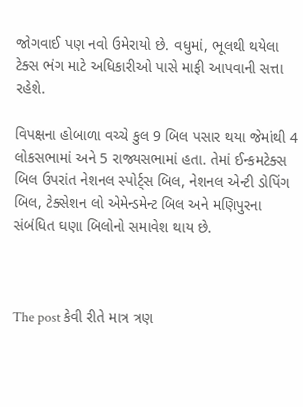જોગવાઈ પણ નવો ઉમેરાયો છે. વધુમાં, ભૂલથી થયેલા ટેક્સ ભંગ માટે અધિકારીઓ પાસે માફી આપવાની સત્તા રહેશે.

વિપક્ષના હોબાળા વચ્ચે કુલ 9 બિલ પસાર થયા જેમાંથી 4 લોકસભામાં અને 5 રાજ્યસભામાં હતા. તેમાં ઈન્કમટેક્સ બિલ ઉપરાંત નેશનલ સ્પોર્ટ્સ બિલ, નેશનલ એન્ટી ડોપિંગ બિલ, ટેક્સેશન લો એમેન્ડમેન્ટ બિલ અને મણિપુરના સંબંધિત ઘણા બિલોનો સમાવેશ થાય છે.



The post કેવી રીતે માત્ર ત્રણ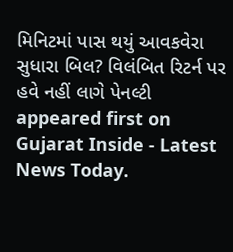મિનિટમાં પાસ થયું આવકવેરા સુધારા બિલ? વિલંબિત રિટર્ન પર હવે નહીં લાગે પેનલ્ટી appeared first on Gujarat Inside - Latest News Today.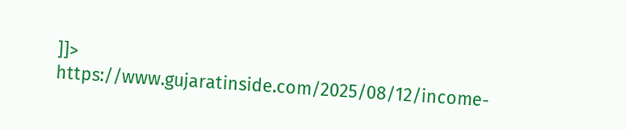]]>
https://www.gujaratinside.com/2025/08/12/income-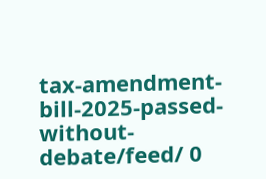tax-amendment-bill-2025-passed-without-debate/feed/ 0